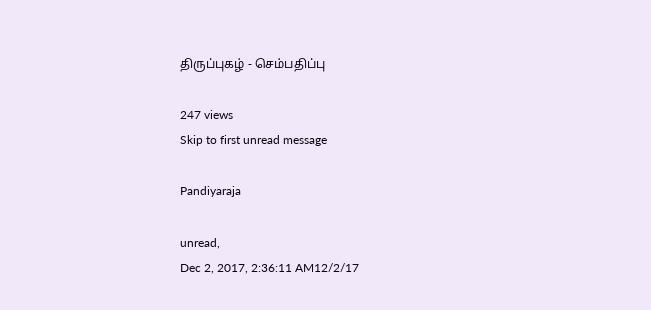திருப்புகழ் - செம்பதிப்பு

247 views
Skip to first unread message

Pandiyaraja

unread,
Dec 2, 2017, 2:36:11 AM12/2/17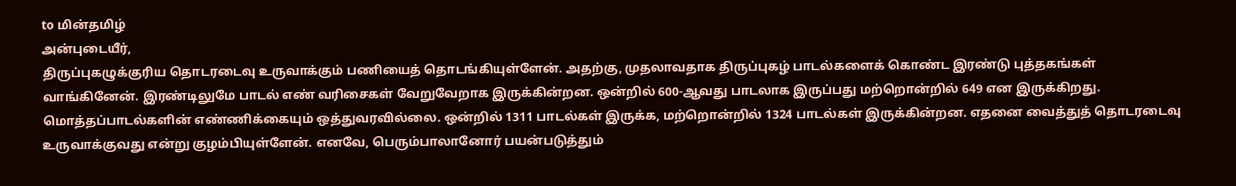to மின்தமிழ்
அன்புடையீர்,
திருப்புகழுக்குரிய தொடரடைவு உருவாக்கும் பணியைத் தொடங்கியுள்ளேன். அதற்கு, முதலாவதாக திருப்புகழ் பாடல்களைக் கொண்ட இரண்டு புத்தகங்கள் வாங்கினேன். இரண்டிலுமே பாடல் எண் வரிசைகள் வேறுவேறாக இருக்கின்றன. ஒன்றில் 600-ஆவது பாடலாக இருப்பது மற்றொன்றில் 649 என இருக்கிறது. மொத்தப்பாடல்களின் எண்ணிக்கையும் ஒத்துவரவில்லை. ஒன்றில் 1311 பாடல்கள் இருக்க, மற்றொன்றில் 1324 பாடல்கள் இருக்கின்றன. எதனை வைத்துத் தொடரடைவு உருவாக்குவது என்று குழம்பியுள்ளேன். எனவே, பெரும்பாலானோர் பயன்படுத்தும்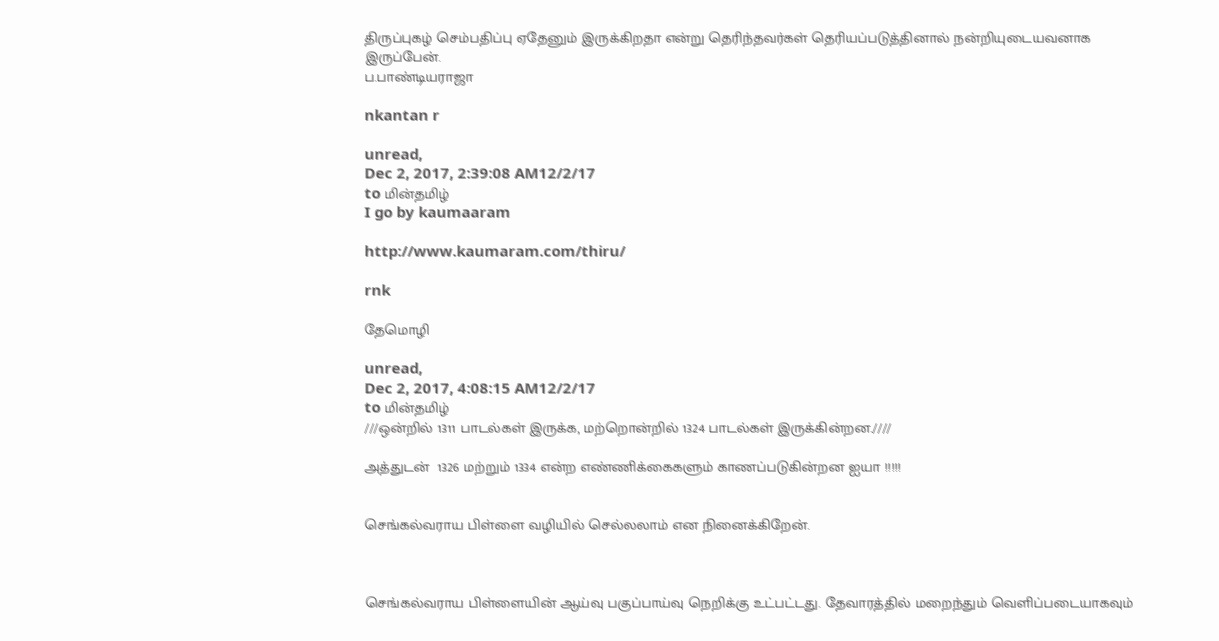திருப்புகழ் செம்பதிப்பு ஏதேனும் இருக்கிறதா என்று தெரிந்தவர்கள் தெரியப்படுத்தினால் நன்றியுடையவனாக இருப்பேன்.
ப.பாண்டியராஜா

nkantan r

unread,
Dec 2, 2017, 2:39:08 AM12/2/17
to மின்தமிழ்
I go by kaumaaram

http://www.kaumaram.com/thiru/

rnk

தேமொழி

unread,
Dec 2, 2017, 4:08:15 AM12/2/17
to மின்தமிழ்
///ஒன்றில் 1311 பாடல்கள் இருக்க, மற்றொன்றில் 1324 பாடல்கள் இருக்கின்றன.////

அத்துடன்  1326 மற்றும் 1334 என்ற எண்ணிக்கைகளும் காணப்படுகின்றன ஐயா !!!!!


செங்கல்வராய பிள்ளை வழியில் செல்லலாம் என நினைக்கிறேன்.



செங்கல்வராய பிள்ளையின் ஆய்வு பகுப்பாய்வு நெறிக்கு உட்பட்டது. தேவாரத்தில் மறைந்தும் வெளிப்படையாகவும்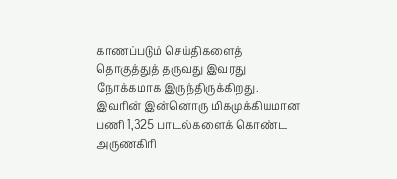காணப்படும் செய்திகளைத் தொகுத்துத் தருவது இவரது நோக்கமாக இருந்திருக்கிறது. இவரின் இன்னொரு மிகமுக்கியமான பணி 1,325 பாடல்களைக் கொண்ட அருணகிரி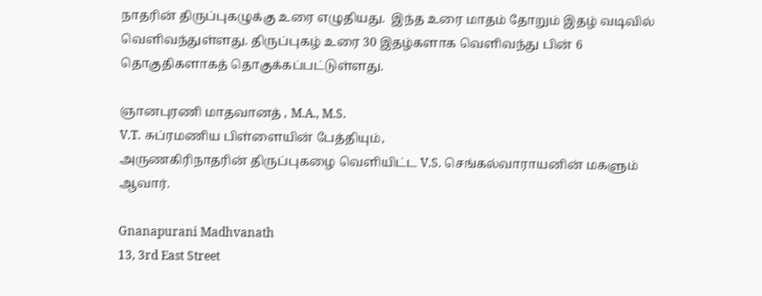நாதரின் திருப்புகழுக்கு உரை எழுதியது.  இந்த உரை மாதம் தோறும் இதழ் வடிவில் வெளிவந்துள்ளது. திருப்புகழ் உரை 30 இதழ்களாக வெளிவந்து பின் 6 தொகுதிகளாகத் தொகுக்கப்பட்டுள்ளது.

ஞானபுரணி மாதவானத் , M.A., M.S.
V.T. சுப்ரமணிய பிள்ளையின் பேத்தியும்,
அருணகிரிநாதரின் திருப்புகழை வெளியிட்ட V.S. செங்கல்வாராயனின் மகளும் ஆவார்.

Gnanapurani Madhvanath
13, 3rd East Street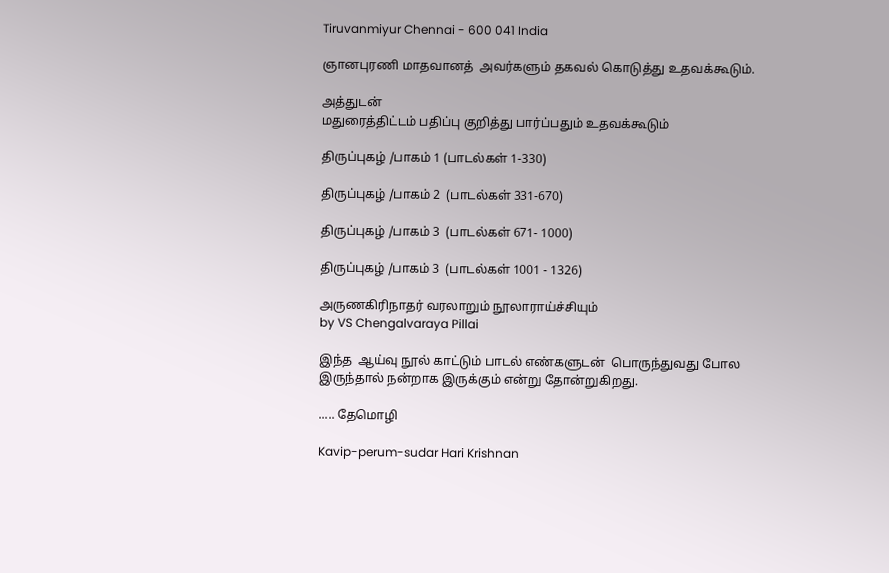Tiruvanmiyur Chennai - 600 041 India

ஞானபுரணி மாதவானத்  அவர்களும் தகவல் கொடுத்து உதவக்கூடும்.

அத்துடன்
மதுரைத்திட்டம் பதிப்பு குறித்து பார்ப்பதும் உதவக்கூடும்

திருப்புகழ் /பாகம் 1 (பாடல்கள் 1-330)

திருப்புகழ் /பாகம் 2  (பாடல்கள் 331-670)

திருப்புகழ் /பாகம் 3  (பாடல்கள் 671- 1000)

திருப்புகழ் /பாகம் 3  (பாடல்கள் 1001 - 1326)

அருணகிரிநாதர் வரலாறும் நூலாராய்ச்சியும்
by VS Chengalvaraya Pillai

இந்த  ஆய்வு நூல் காட்டும் பாடல் எண்களுடன்  பொருந்துவது போல இருந்தால் நன்றாக இருக்கும் என்று தோன்றுகிறது.

..... தேமொழி

Kavip-perum-sudar Hari Krishnan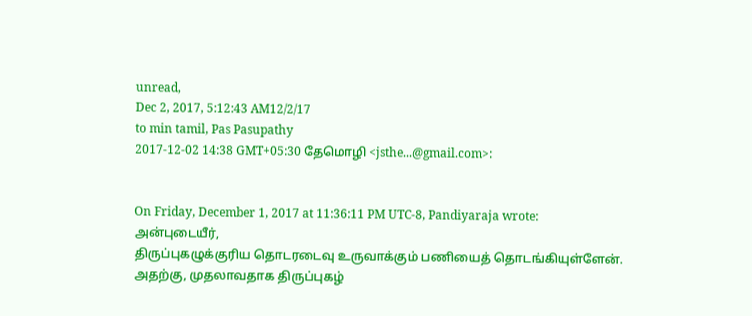unread,
Dec 2, 2017, 5:12:43 AM12/2/17
to min tamil, Pas Pasupathy
2017-12-02 14:38 GMT+05:30 தேமொழி <jsthe...@gmail.com>:


On Friday, December 1, 2017 at 11:36:11 PM UTC-8, Pandiyaraja wrote:
அன்புடையீர்,
திருப்புகழுக்குரிய தொடரடைவு உருவாக்கும் பணியைத் தொடங்கியுள்ளேன். அதற்கு, முதலாவதாக திருப்புகழ்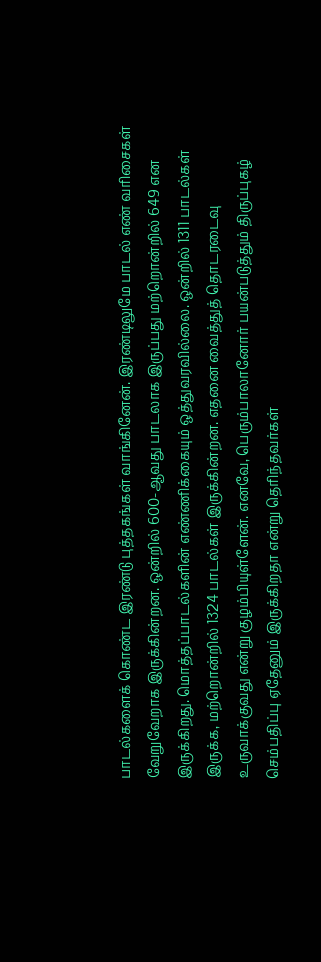பாடல்களைக் கொண்ட இரண்டு புத்தகங்கள் வாங்கினேன். இரண்டிலுமே பாடல் எண் வரிசைகள் வேறுவேறாக இருக்கின்றன. ஒன்றில் 600-ஆவது பாடலாக இருப்பது மற்றொன்றில் 649 என இருக்கிறது. மொத்தப்பாடல்களின் எண்ணிக்கையும் ஒத்துவரவில்லை. ஒன்றில் 1311 பாடல்கள் இருக்க, மற்றொன்றில் 1324 பாடல்கள் இருக்கின்றன. எதனை வைத்துத் தொடரடைவு உருவாக்குவது என்று குழம்பியுள்ளேன். எனவே, பெரும்பாலானோர் பயன்படுத்தும் திருப்புகழ் செம்பதிப்பு ஏதேனும் இருக்கிறதா என்று தெரிந்தவர்கள்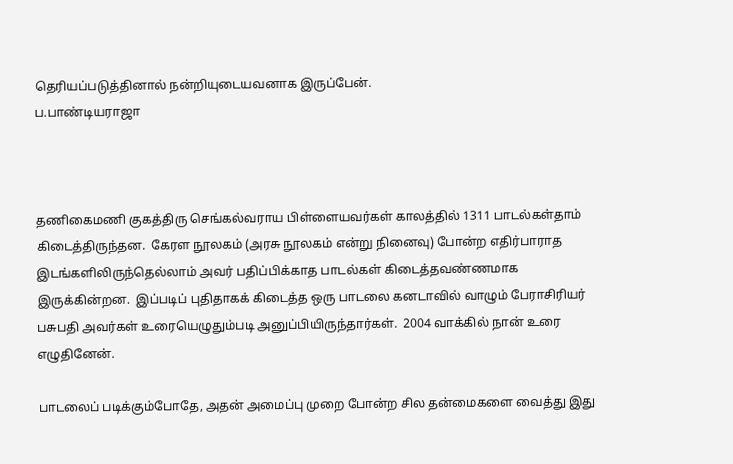தெரியப்படுத்தினால் நன்றியுடையவனாக இருப்பேன்.
ப.பாண்டியராஜா



தணிகைமணி குகத்திரு செங்கல்வராய பிள்ளையவர்கள் காலத்தில் 1311 பாடல்கள்தாம் கிடைத்திருந்தன.  கேரள நூலகம் (அரசு நூலகம் என்று நினைவு) போன்ற எதிர்பாராத இடங்களிலிருந்தெல்லாம் அவர் பதிப்பிக்காத பாடல்கள் கிடைத்தவண்ணமாக இருக்கின்றன.  இப்படிப் புதிதாகக் கிடைத்த ஒரு பாடலை கனடாவில் வாழும் பேராசிரியர் பசுபதி அவர்கள் உரையெழுதும்படி அனுப்பியிருந்தார்கள்.  2004 வாக்கில் நான் உரை எழுதினேன்.

பாடலைப் படிக்கும்போதே, அதன் அமைப்பு முறை போன்ற சில தன்மைகளை வைத்து இது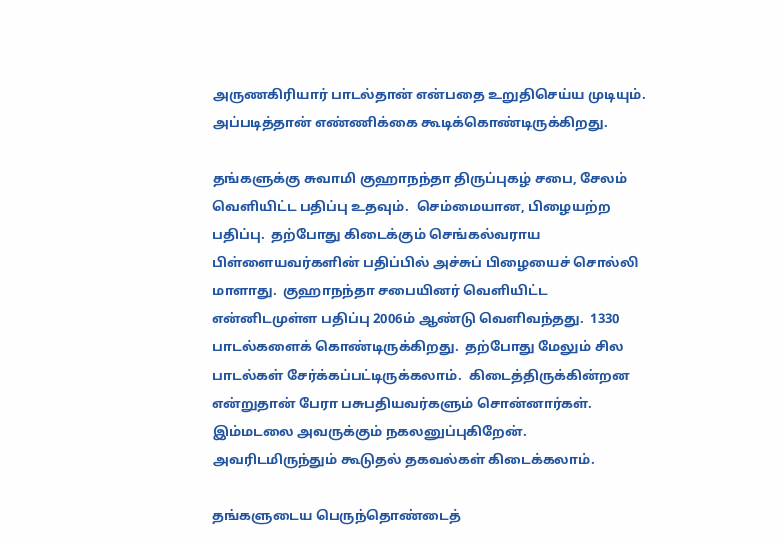அருணகிரியார் பாடல்தான் என்பதை உறுதிசெய்ய முடியும்.  அப்படித்தான் எண்ணிக்கை கூடிக்கொண்டிருக்கிறது.

தங்களுக்கு சுவாமி குஹாநந்தா திருப்புகழ் சபை, சேலம் வெளியிட்ட பதிப்பு உதவும்.  செம்மையான, பிழையற்ற பதிப்பு.  தற்போது கிடைக்கும் செங்கல்வராய பிள்ளையவர்களின் பதிப்பில் அச்சுப் பிழையைச் சொல்லி மாளாது.  குஹாநந்தா சபையினர் வெளியிட்ட என்னிடமுள்ள பதிப்பு 2006ம் ஆண்டு வெளிவந்தது.  1330 பாடல்களைக் கொண்டிருக்கிறது.  தற்போது மேலும் சில பாடல்கள் சேர்க்கப்பட்டிருக்கலாம்.  கிடைத்திருக்கின்றன என்றுதான் பேரா பசுபதியவர்களும் சொன்னார்கள்.   இம்மடலை அவருக்கும் நகலனுப்புகிறேன்.  அவரிடமிருந்தும் கூடுதல் தகவல்கள் கிடைக்கலாம்.

தங்களுடைய பெருந்தொண்டைத்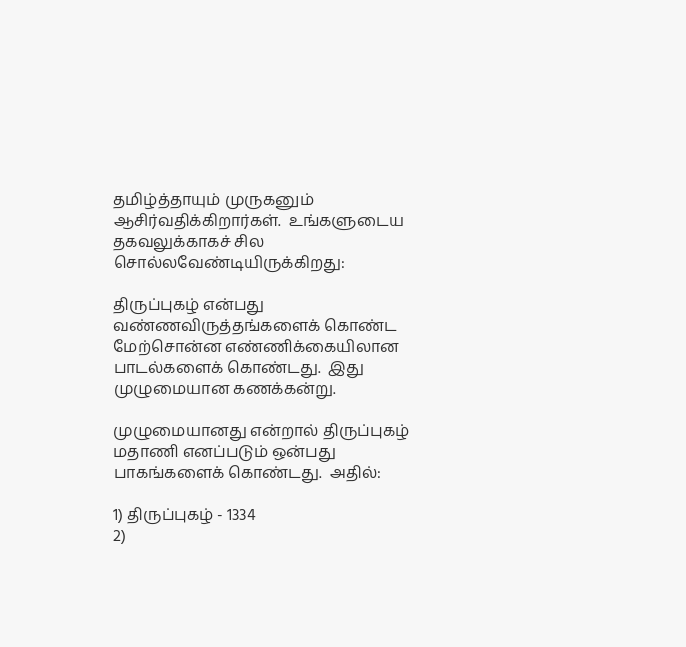தமிழ்த்தாயும் முருகனும் ஆசிர்வதிக்கிறார்கள்.  உங்களுடைய தகவலுக்காகச் சில சொல்லவேண்டியிருக்கிறது:

திருப்புகழ் என்பது வண்ணவிருத்தங்களைக் கொண்ட மேற்சொன்ன எண்ணிக்கையிலான பாடல்களைக் கொண்டது.  இது முழுமையான கணக்கன்று.

முழுமையானது என்றால் திருப்புகழ் மதாணி எனப்படும் ஒன்பது பாகங்களைக் கொண்டது.  அதில்:

1) திருப்புகழ் - 1334
2)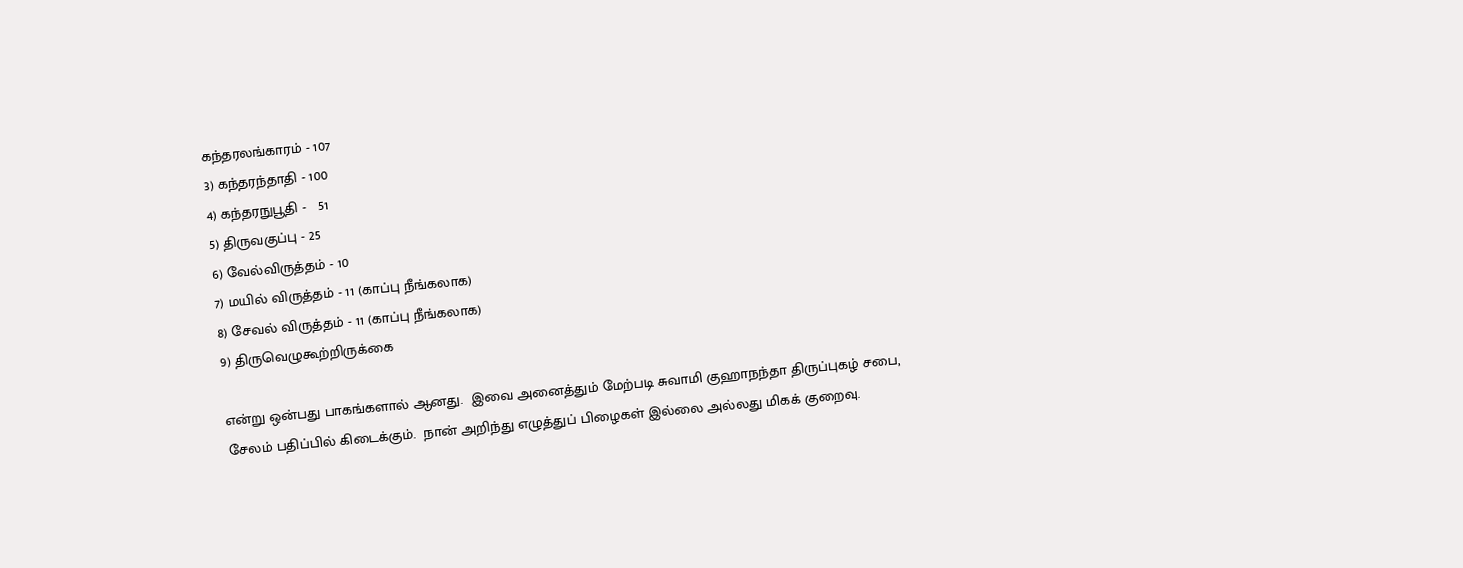கந்தரலங்காரம் - 107
3) கந்தரந்தாதி - 100
4) கந்தரநுபூதி -   51
5) திருவகுப்பு - 25
6) வேல்விருத்தம் - 10
7) மயில் விருத்தம் - 11 (காப்பு நீங்கலாக)
8) சேவல் விருத்தம் - 11 (காப்பு நீங்கலாக)
9) திருவெழுகூற்றிருக்கை

என்று ஒன்பது பாகங்களால் ஆனது.  இவை அனைத்தும் மேற்படி சுவாமி குஹாநந்தா திருப்புகழ் சபை, சேலம் பதிப்பில் கிடைக்கும்.  நான் அறிந்து எழுத்துப் பிழைகள் இல்லை அல்லது மிகக் குறைவு.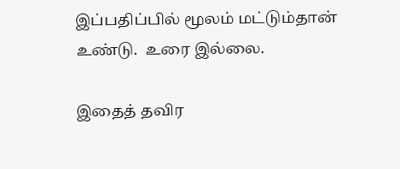இப்பதிப்பில் மூலம் மட்டும்தான் உண்டு.  உரை இல்லை.

இதைத் தவிர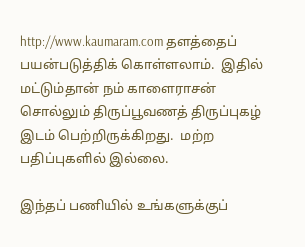http://www.kaumaram.com தளத்தைப் பயன்படுத்திக் கொள்ளலாம்.  இதில் மட்டும்தான் நம் காளைராசன் சொல்லும் திருப்பூவணத் திருப்புகழ் இடம் பெற்றிருக்கிறது.  மற்ற பதிப்புகளில் இல்லை.

இந்தப் பணியில் உங்களுக்குப்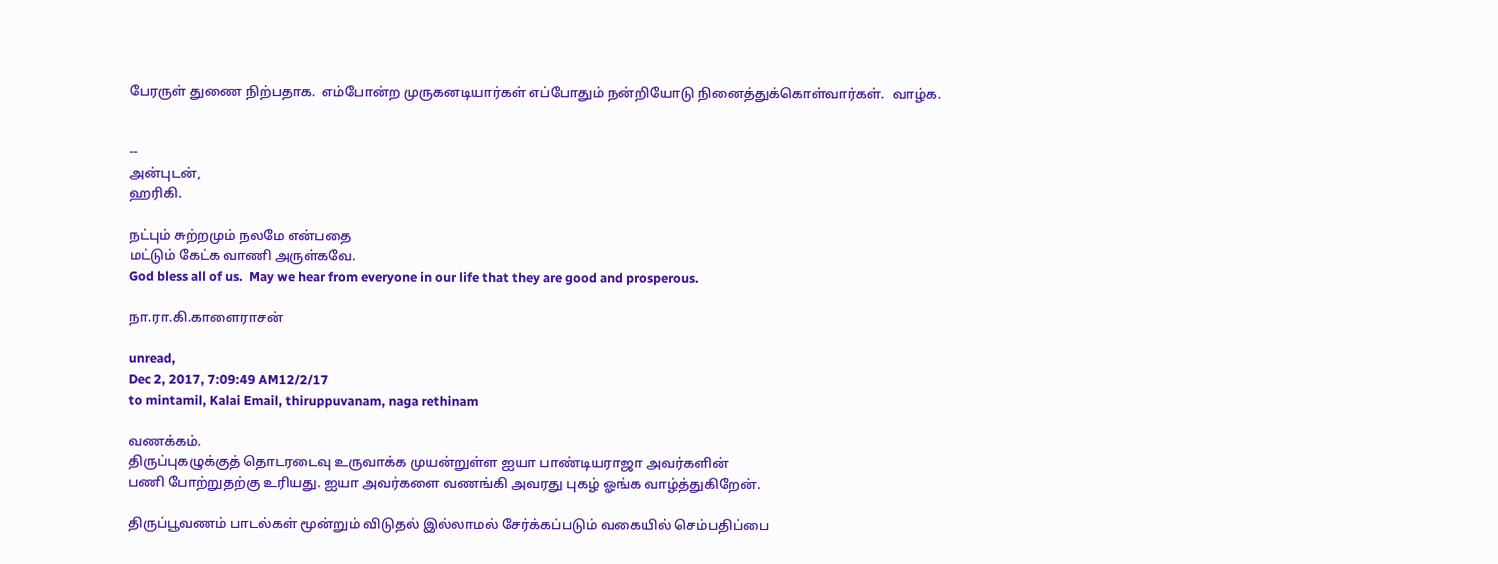பேரருள் துணை நிற்பதாக.  எம்போன்ற முருகனடியார்கள் எப்போதும் நன்றியோடு நினைத்துக்கொள்வார்கள்.  வாழ்க.


--
அன்புடன்,
ஹரிகி.

நட்பும் சுற்றமும் நலமே என்பதை
மட்டும் கேட்க வாணி அருள்கவே.
God bless all of us.  May we hear from everyone in our life that they are good and prosperous.

நா.ரா.கி.காளைராசன்

unread,
Dec 2, 2017, 7:09:49 AM12/2/17
to mintamil, Kalai Email, thiruppuvanam, naga rethinam

வணக்கம்.
திருப்புகழுக்குத் தொடரடைவு உருவாக்க முயன்றுள்ள ஐயா பாண்டியராஜா அவர்களின்
பணி போற்றுதற்கு உரியது. ஐயா அவர்களை வணங்கி அவரது புகழ் ஓங்க வாழ்த்துகிறேன்.

திருப்பூவணம் பாடல்கள் மூன்றும் விடுதல் இல்லாமல் சேர்க்கப்படும் வகையில் செம்பதிப்பை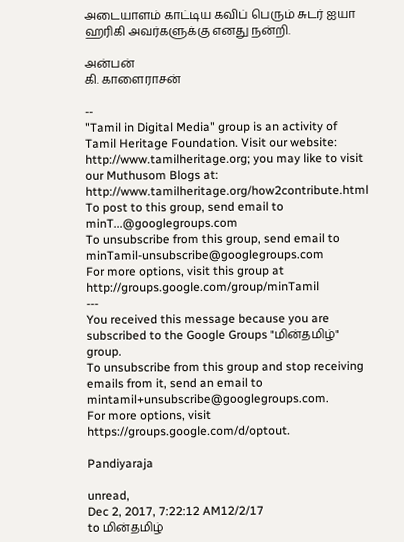அடையாளம் காட்டிய கவிப் பெரும் சுடர் ஐயா ஹரிகி அவர்களுக்கு எனது நன்றி.

அன்பன்
கி. காளைராசன்

--
"Tamil in Digital Media" group is an activity of Tamil Heritage Foundation. Visit our website: http://www.tamilheritage.org; you may like to visit our Muthusom Blogs at: http://www.tamilheritage.org/how2contribute.html To post to this group, send email to minT...@googlegroups.com
To unsubscribe from this group, send email to minTamil-unsubscribe@googlegroups.com
For more options, visit this group at http://groups.google.com/group/minTamil
---
You received this message because you are subscribed to the Google Groups "மின்தமிழ்" group.
To unsubscribe from this group and stop receiving emails from it, send an email to mintamil+unsubscribe@googlegroups.com.
For more options, visit https://groups.google.com/d/optout.

Pandiyaraja

unread,
Dec 2, 2017, 7:22:12 AM12/2/17
to மின்தமிழ்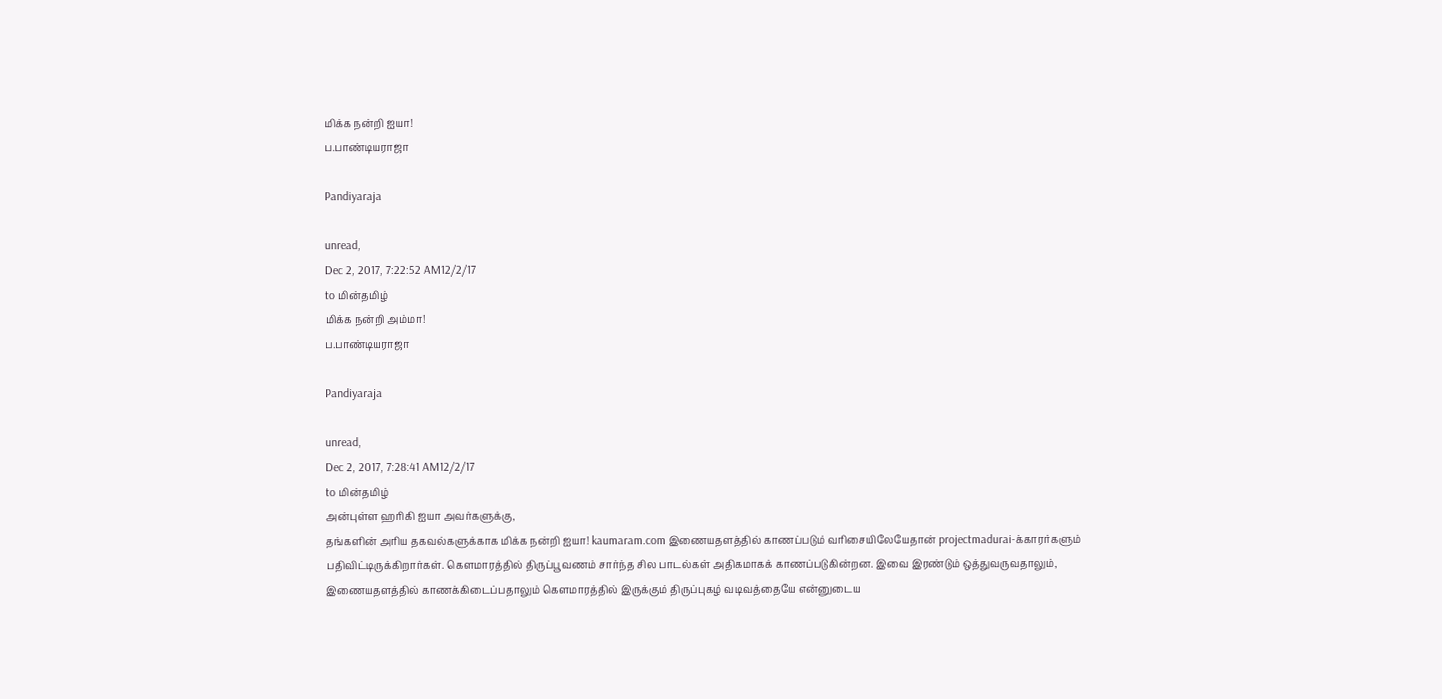மிக்க நன்றி ஐயா!
ப.பாண்டியராஜா

Pandiyaraja

unread,
Dec 2, 2017, 7:22:52 AM12/2/17
to மின்தமிழ்
மிக்க நன்றி அம்மா!
ப.பாண்டியராஜா

Pandiyaraja

unread,
Dec 2, 2017, 7:28:41 AM12/2/17
to மின்தமிழ்
அன்புள்ள ஹரிகி ஐயா அவர்களுக்கு,
தங்களின் அரிய தகவல்களுக்காக மிக்க நன்றி ஐயா! kaumaram.com இணையதளத்தில் காணப்படும் வரிசையிலேயேதான் projectmadurai-க்காரர்களும் பதிவிட்டிருக்கிறார்கள். கௌமாரத்தில் திருப்பூவணம் சார்ந்த சில பாடல்கள் அதிகமாகக் காணப்படுகின்றன. இவை இரண்டும் ஒத்துவருவதாலும், இணையதளத்தில் காணக்கிடைப்பதாலும் கௌமாரத்தில் இருக்கும் திருப்புகழ் வடிவத்தையே என்னுடைய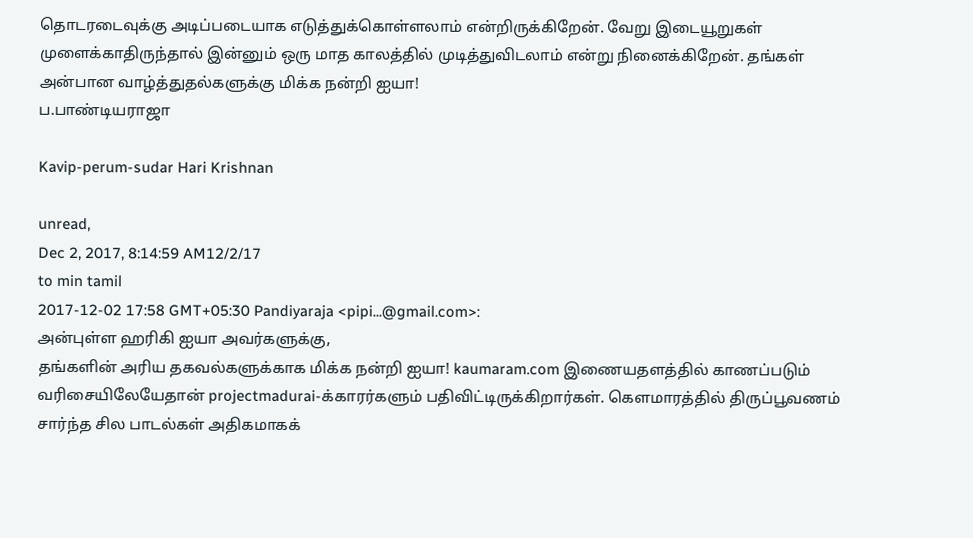தொடரடைவுக்கு அடிப்படையாக எடுத்துக்கொள்ளலாம் என்றிருக்கிறேன். வேறு இடையூறுகள் முளைக்காதிருந்தால் இன்னும் ஒரு மாத காலத்தில் முடித்துவிடலாம் என்று நினைக்கிறேன். தங்கள் அன்பான வாழ்த்துதல்களுக்கு மிக்க நன்றி ஐயா!
ப.பாண்டியராஜா

Kavip-perum-sudar Hari Krishnan

unread,
Dec 2, 2017, 8:14:59 AM12/2/17
to min tamil
2017-12-02 17:58 GMT+05:30 Pandiyaraja <pipi...@gmail.com>:
அன்புள்ள ஹரிகி ஐயா அவர்களுக்கு,
தங்களின் அரிய தகவல்களுக்காக மிக்க நன்றி ஐயா! kaumaram.com இணையதளத்தில் காணப்படும் வரிசையிலேயேதான் projectmadurai-க்காரர்களும் பதிவிட்டிருக்கிறார்கள். கௌமாரத்தில் திருப்பூவணம் சார்ந்த சில பாடல்கள் அதிகமாகக்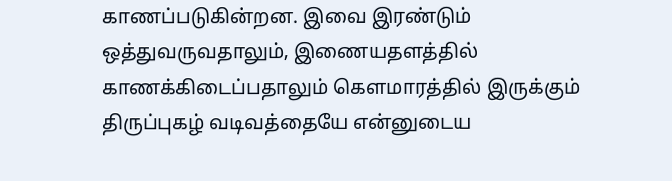காணப்படுகின்றன. இவை இரண்டும் ஒத்துவருவதாலும், இணையதளத்தில் காணக்கிடைப்பதாலும் கௌமாரத்தில் இருக்கும் திருப்புகழ் வடிவத்தையே என்னுடைய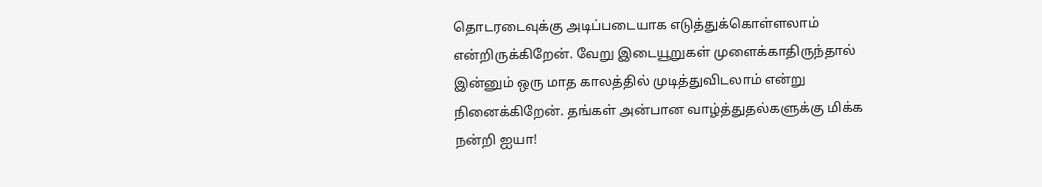தொடரடைவுக்கு அடிப்படையாக எடுத்துக்கொள்ளலாம் என்றிருக்கிறேன். வேறு இடையூறுகள் முளைக்காதிருந்தால் இன்னும் ஒரு மாத காலத்தில் முடித்துவிடலாம் என்று நினைக்கிறேன். தங்கள் அன்பான வாழ்த்துதல்களுக்கு மிக்க நன்றி ஐயா!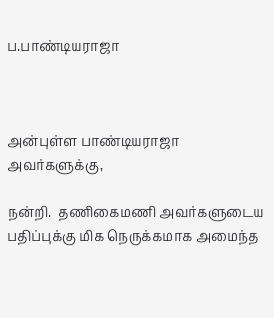ப.பாண்டியராஜா



அன்புள்ள பாண்டியராஜா அவர்களுக்கு,

நன்றி.  தணிகைமணி அவர்களுடைய பதிப்புக்கு மிக நெருக்கமாக அமைந்த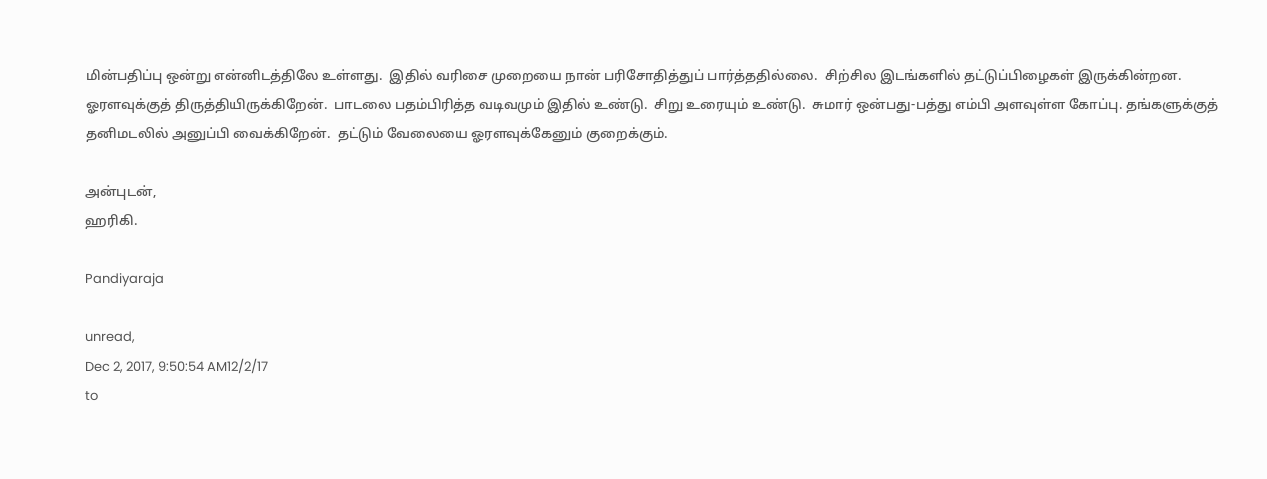மின்பதிப்பு ஒன்று என்னிடத்திலே உள்ளது.  இதில் வரிசை முறையை நான் பரிசோதித்துப் பார்த்ததில்லை.  சிற்சில இடங்களில் தட்டுப்பிழைகள் இருக்கின்றன.  ஓரளவுக்குத் திருத்தியிருக்கிறேன்.  பாடலை பதம்பிரித்த வடிவமும் இதில் உண்டு.  சிறு உரையும் உண்டு.  சுமார் ஒன்பது-பத்து எம்பி அளவுள்ள கோப்பு. தங்களுக்குத் தனிமடலில் அனுப்பி வைக்கிறேன்.  தட்டும் வேலையை ஓரளவுக்கேனும் குறைக்கும்.

அன்புடன்,
ஹரிகி.

Pandiyaraja

unread,
Dec 2, 2017, 9:50:54 AM12/2/17
to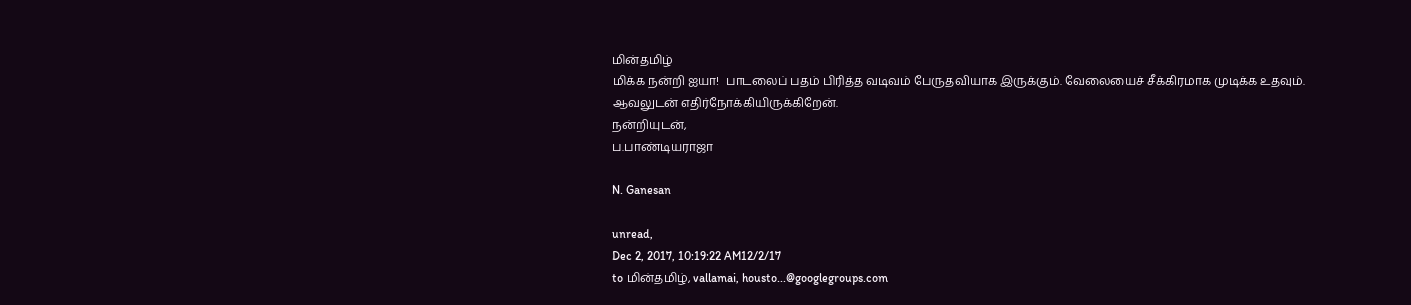மின்தமிழ்
மிக்க நன்றி ஐயா!  பாடலைப் பதம் பிரித்த வடிவம் பேருதவியாக இருக்கும். வேலையைச் சீக்கிரமாக முடிக்க உதவும். ஆவலுடன் எதிர்நோக்கியிருக்கிறேன்.
நன்றியுடன்,
ப.பாண்டியராஜா

N. Ganesan

unread,
Dec 2, 2017, 10:19:22 AM12/2/17
to மின்தமிழ், vallamai, housto...@googlegroups.com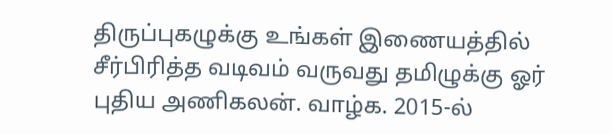திருப்புகழுக்கு உங்கள் இணையத்தில் சீர்பிரித்த வடிவம் வருவது தமிழுக்கு ஓர் புதிய அணிகலன். வாழ்க. 2015-ல்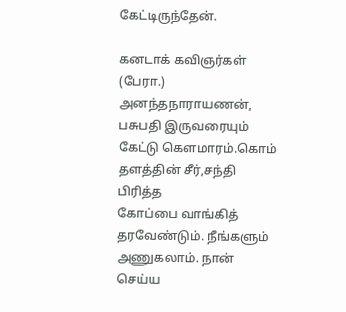கேட்டிருந்தேன்.

கனடாக் கவிஞர்கள் (பேரா.) அனந்தநாராயணன், பசுபதி இருவரையும் கேட்டு கௌமாரம்.கொம் தளத்தின் சீர்,சந்தி பிரித்த
கோப்பை வாங்கித் தரவேண்டும். நீங்களும் அணுகலாம். நான் செய்ய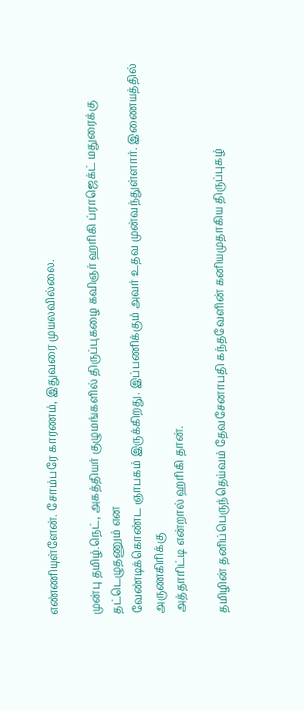எண்ணியுள்ளேன். சோம்பரே காரணம், இதுவரை முயலவில்லை.

முன்பு தமிழ்.நெட், அகத்தியர் குழுமங்களில் திருப்புகழை கவிஞர் ஹரிகி ப்ராஜெக்ட் மதுரைக்கு தட்டெழுதணும் என
வேண்டிக்கொண்ட ஞாபகம் இருக்கிறது. இப்பணிக்கும் அவர் உதவ முன்வந்துள்ளார். இணையத்தில் அருணகிரிக்கு
அத்தாரிட்டி என்றால் ஹரிகி தான்.

தமிழின் தனிப்பெருந்தெய்வம் தேவசேனாபதி கந்தவேளின் கனியமுதாகிய திருப்புகழ்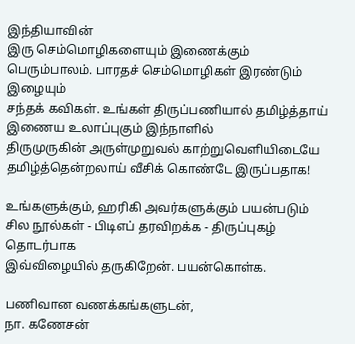இந்தியாவின்
இரு செம்மொழிகளையும் இணைக்கும் பெரும்பாலம். பாரதச் செம்மொழிகள் இரண்டும் இழையும்
சந்தக் கவிகள். உங்கள் திருப்பணியால் தமிழ்த்தாய் இணைய உலாப்புகும் இந்நாளில்
திருமுருகின் அருள்முறுவல் காற்றுவெளியிடையே தமிழ்த்தென்றலாய் வீசிக் கொண்டே இருப்பதாக!

உங்களுக்கும், ஹரிகி அவர்களுக்கும் பயன்படும் சில நூல்கள் - பிடிஎப் தரவிறக்க - திருப்புகழ் தொடர்பாக
இவ்விழையில் தருகிறேன். பயன்கொள்க.

பணிவான வணக்கங்களுடன்,
நா. கணேசன்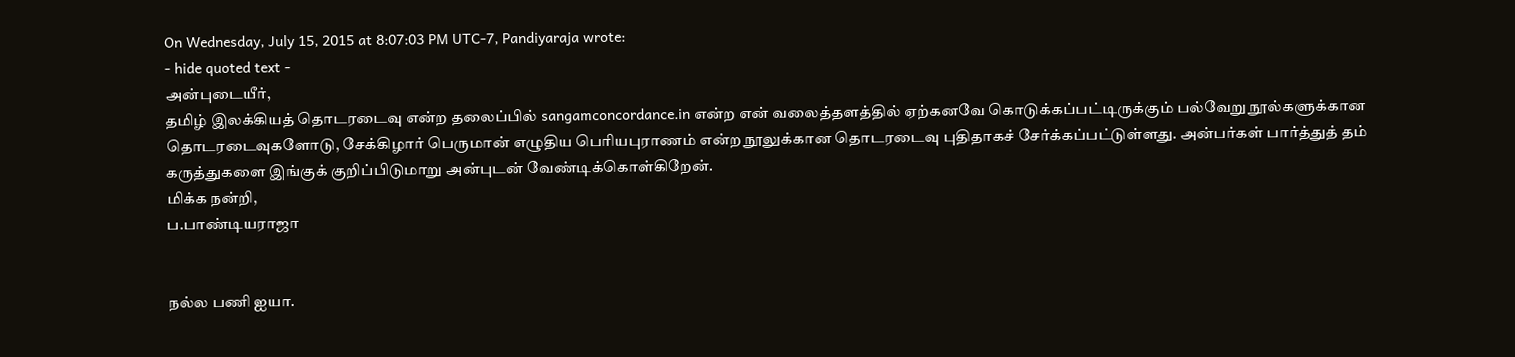On Wednesday, July 15, 2015 at 8:07:03 PM UTC-7, Pandiyaraja wrote:
- hide quoted text -
அன்புடையீர்,
தமிழ் இலக்கியத் தொடரடைவு என்ற தலைப்பில் sangamconcordance.in என்ற என் வலைத்தளத்தில் ஏற்கனவே கொடுக்கப்பட்டிருக்கும் பல்வேறு நூல்களுக்கான தொடரடைவுகளோடு, சேக்கிழார் பெருமான் எழுதிய பெரியபுராணம் என்ற நூலுக்கான தொடரடைவு புதிதாகச் சேர்க்கப்பட்டுள்ளது. அன்பர்கள் பார்த்துத் தம் கருத்துகளை இங்குக் குறிப்பிடுமாறு அன்புடன் வேண்டிக்கொள்கிறேன்.
மிக்க நன்றி,
ப.பாண்டியராஜா


நல்ல பணி ஐயா.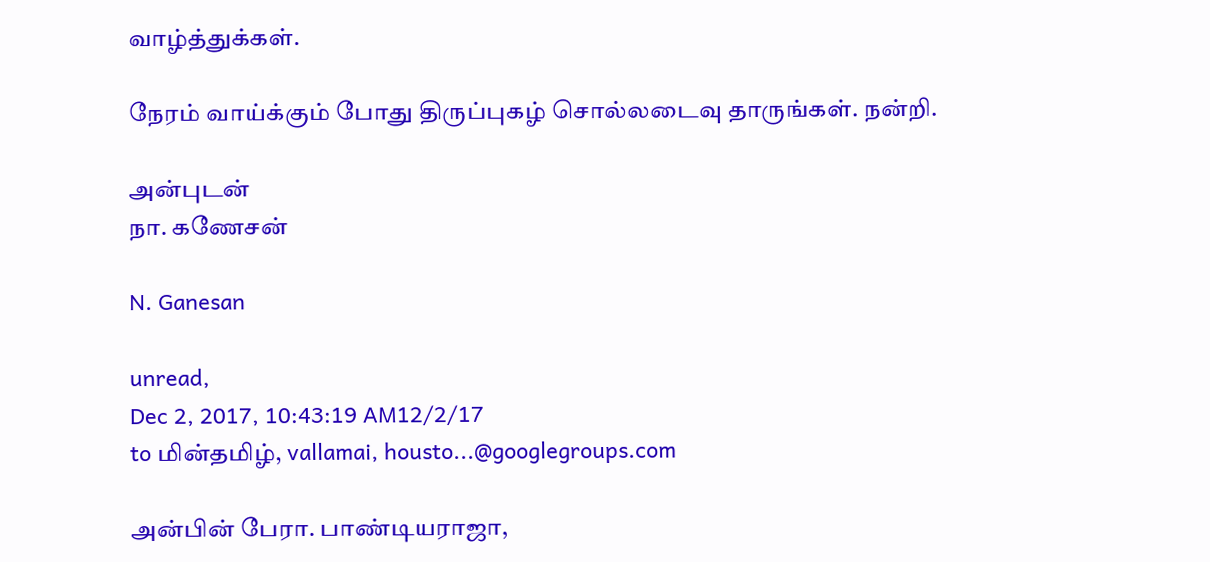வாழ்த்துக்கள்.

நேரம் வாய்க்கும் போது திருப்புகழ் சொல்லடைவு தாருங்கள். நன்றி.

அன்புடன்
நா. கணேசன்

N. Ganesan

unread,
Dec 2, 2017, 10:43:19 AM12/2/17
to மின்தமிழ், vallamai, housto...@googlegroups.com

அன்பின் பேரா. பாண்டியராஜா,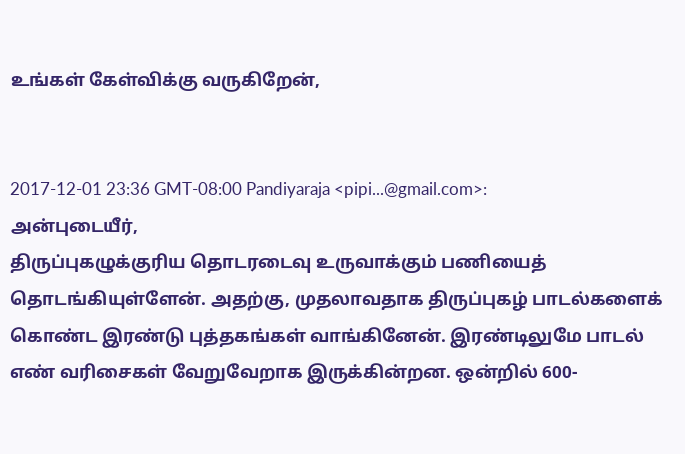உங்கள் கேள்விக்கு வருகிறேன்,


2017-12-01 23:36 GMT-08:00 Pandiyaraja <pipi...@gmail.com>:
அன்புடையீர்,
திருப்புகழுக்குரிய தொடரடைவு உருவாக்கும் பணியைத் தொடங்கியுள்ளேன். அதற்கு, முதலாவதாக திருப்புகழ் பாடல்களைக் கொண்ட இரண்டு புத்தகங்கள் வாங்கினேன். இரண்டிலுமே பாடல் எண் வரிசைகள் வேறுவேறாக இருக்கின்றன. ஒன்றில் 600-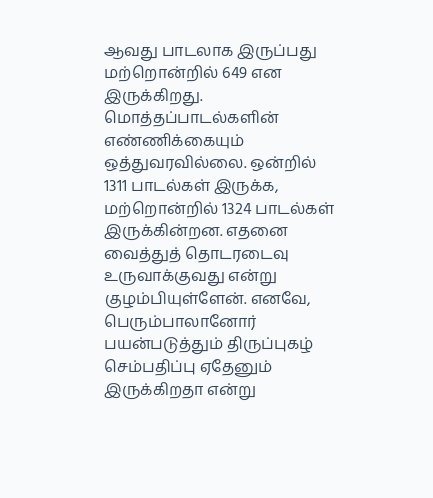ஆவது பாடலாக இருப்பது மற்றொன்றில் 649 என இருக்கிறது. மொத்தப்பாடல்களின் எண்ணிக்கையும் ஒத்துவரவில்லை. ஒன்றில் 1311 பாடல்கள் இருக்க, மற்றொன்றில் 1324 பாடல்கள் இருக்கின்றன. எதனை வைத்துத் தொடரடைவு உருவாக்குவது என்று குழம்பியுள்ளேன். எனவே, பெரும்பாலானோர் பயன்படுத்தும் திருப்புகழ் செம்பதிப்பு ஏதேனும் இருக்கிறதா என்று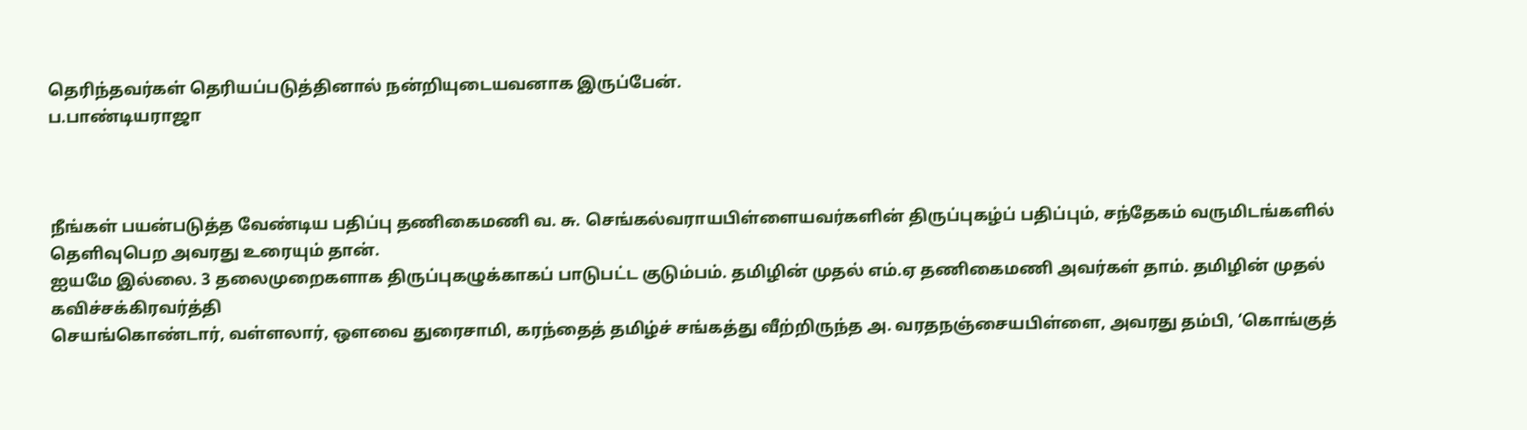தெரிந்தவர்கள் தெரியப்படுத்தினால் நன்றியுடையவனாக இருப்பேன்.
ப.பாண்டியராஜா



நீங்கள் பயன்படுத்த வேண்டிய பதிப்பு தணிகைமணி வ. சு. செங்கல்வராயபிள்ளையவர்களின் திருப்புகழ்ப் பதிப்பும், சந்தேகம் வருமிடங்களில் தெளிவுபெற அவரது உரையும் தான்.
ஐயமே இல்லை. 3 தலைமுறைகளாக திருப்புகழுக்காகப் பாடுபட்ட குடும்பம். தமிழின் முதல் எம்.ஏ தணிகைமணி அவர்கள் தாம். தமிழின் முதல் கவிச்சக்கிரவர்த்தி
செயங்கொண்டார், வள்ளலார், ஔவை துரைசாமி, கரந்தைத் தமிழ்ச் சங்கத்து வீற்றிருந்த அ. வரதநஞ்சையபிள்ளை, அவரது தம்பி, ‘கொங்குத்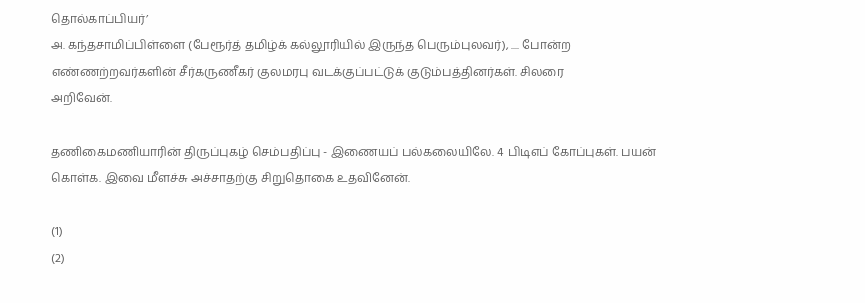தொல்காப்பியர்’
அ. கந்தசாமிப்பிள்ளை (பேரூர்த் தமிழ்க் கல்லூரியில் இருந்த பெரும்புலவர்), .... போன்ற எண்ணற்றவர்களின் சீர்கருணீகர் குலமரபு வடக்குப்பட்டுக் குடும்பத்தினர்கள். சிலரை
அறிவேன்.

தணிகைமணியாரின் திருப்புகழ் செம்பதிப்பு - இணையப் பல்கலையிலே. 4 பிடிஎப் கோப்புகள். பயன் கொள்க. இவை மீளச்சு அச்சாதற்கு சிறுதொகை உதவினேன்.

(1)
(2)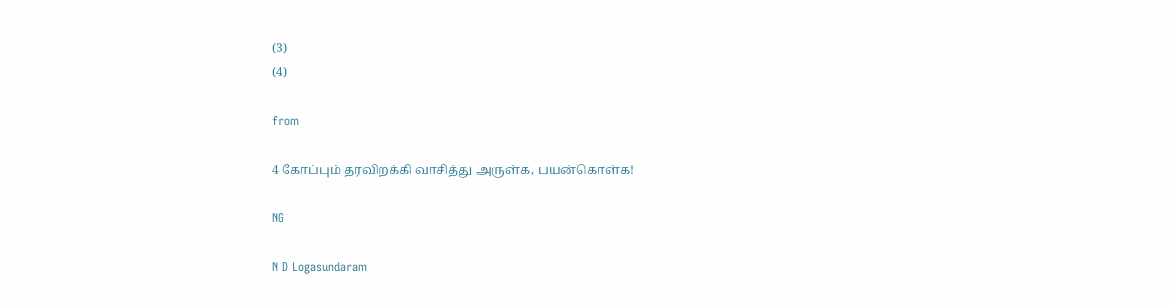(3)
(4)

from

4 கோப்பும் தரவிறக்கி வாசித்து அருள்க, பயன்கொள்க!

NG

N D Logasundaram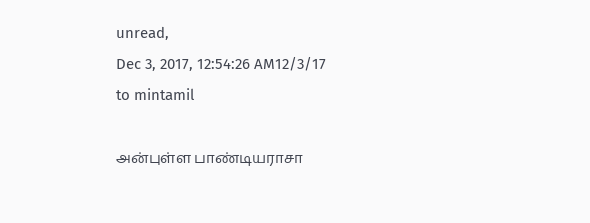unread,
Dec 3, 2017, 12:54:26 AM12/3/17
to mintamil

அன்புள்ள பாண்டியராசா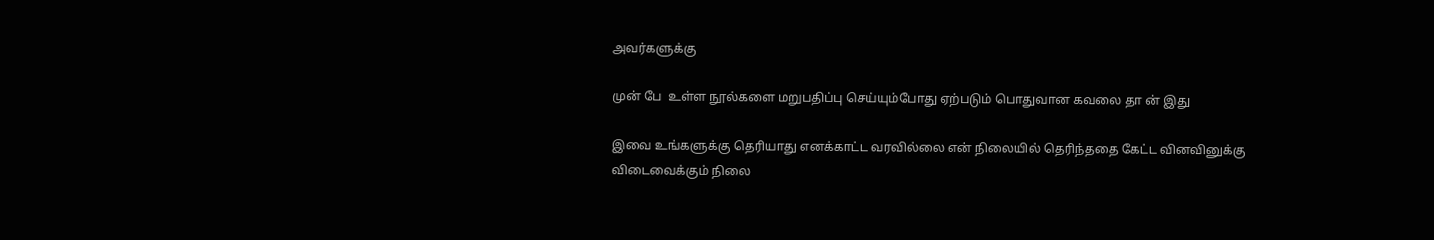அவர்களுக்கு

முன் பே  உள்ள நூல்களை மறுபதிப்பு செய்யும்போது ஏற்படும் பொதுவான கவலை தா ன் இது

இவை உங்களுக்கு தெரியாது எனக்காட்ட வரவில்லை என் நிலையில் தெரிந்ததை கேட்ட வினவினுக்கு
விடைவைக்கும் நிலை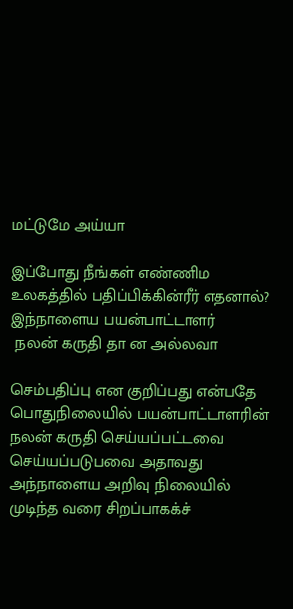மட்டுமே அய்யா

இப்போது நீங்கள் எண்ணிம உலகத்தில் பதிப்பிக்கின்ரீர் எதனால்? இந்நாளைய பயன்பாட்டாளர்
 நலன் கருதி தா ன அல்லவா

செம்பதிப்பு என குறிப்பது என்பதே பொதுநிலையில் பயன்பாட்டாளரின் நலன் கருதி செய்யப்பட்டவை
செய்யப்படுபவை அதாவது அந்நாளைய அறிவு நிலையில்  முடிந்த வரை சிறப்பாகக்ச்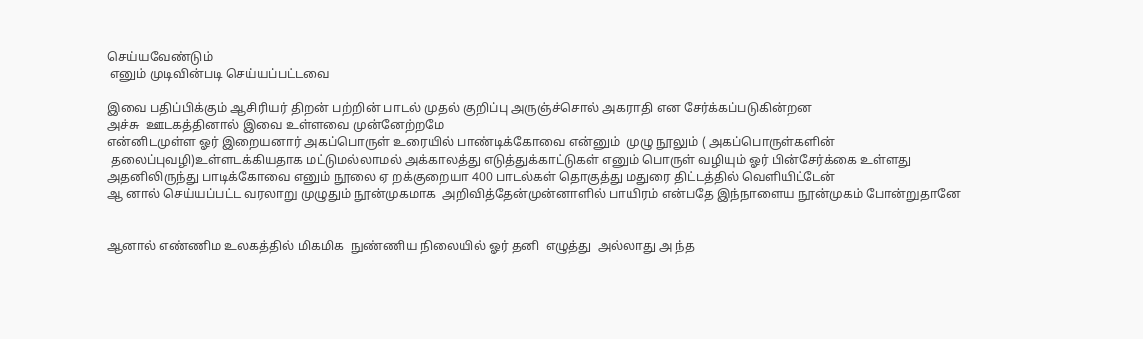செய்யவேண்டும்
 எனும் முடிவின்படி செய்யப்பட்டவை

இவை பதிப்பிக்கும் ஆசிரியர் திறன் பற்றின் பாடல் முதல் குறிப்பு அருஞ்ச்சொல் அகராதி என சேர்க்கப்படுகின்றன
அச்சு  ஊடகத்தினால் இவை உள்ளவை முன்னேற்றமே
என்னிடமுள்ள ஓர் இறையனார் அகப்பொருள் உரையில் பாண்டிக்கோவை என்னும்  முழு நூலும் ( அகப்பொருள்களின்
 தலைப்புவழி)உள்ளடக்கியதாக மட்டுமல்லாமல் அக்காலத்து எடுத்துக்காட்டுகள் எனும் பொருள் வழியும் ஓர் பின்சேர்க்கை உள்ளது
அதனிலிருந்து பாடிக்கோவை எனும் நூலை ஏ றக்குறையா 400 பாடல்கள் தொகுத்து மதுரை திட்டத்தில் வெளியிட்டேன்
ஆ னால் செய்யப்பட்ட வரலாறு முழுதும் நூன்முகமாக  அறிவித்தேன்முன்னாளில் பாயிரம் என்பதே இந்நாளைய நூன்முகம் போன்றுதானே


ஆனால் எண்ணிம உலகத்தில் மிகமிக  நுண்ணிய நிலையில் ஓர் தனி  எழுத்து  அல்லாது அ ந்த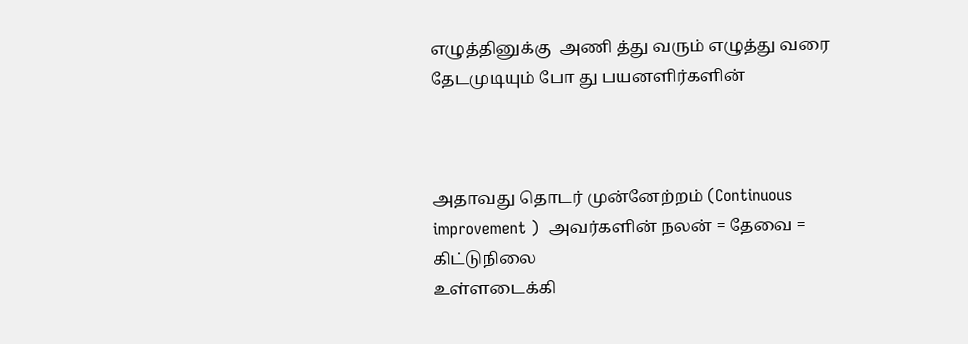எழுத்தினுக்கு  அணி த்து வரும் எழுத்து வரை  தேடமுடியும் போ து பயனளிர்களின்



அதாவது தொடர் முன்னேற்றம் (Continuous  improvement )  அவர்களின் நலன் = தேவை = கிட்டுநிலை
உள்ளடைக்கி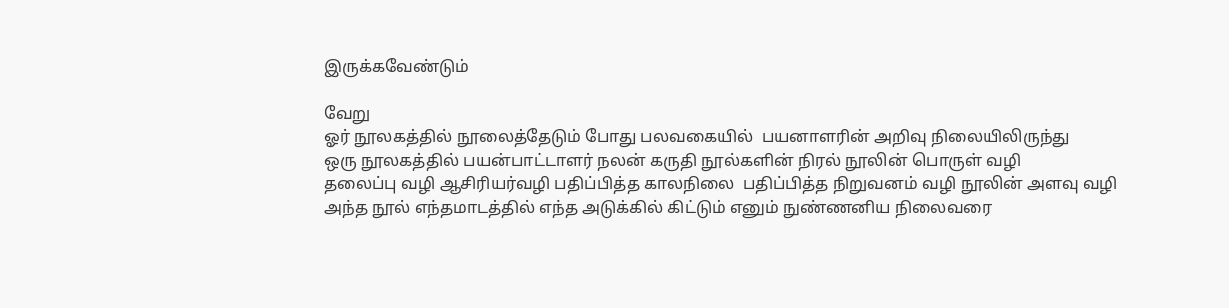இருக்கவேண்டும்

வேறு
ஓர் நூலகத்தில் நூலைத்தேடும் போது பலவகையில்  பயனாளரின் அறிவு நிலையிலிருந்து
ஒரு நூலகத்தில் பயன்பாட்டாளர் நலன் கருதி நூல்களின் நிரல் நூலின் பொருள் வழி
தலைப்பு வழி ஆசிரியர்வழி பதிப்பித்த காலநிலை  பதிப்பித்த நிறுவனம் வழி நூலின் அளவு வழி
அந்த நூல் எந்தமாடத்தில் எந்த அடுக்கில் கிட்டும் எனும் நுண்ணனிய நிலைவரை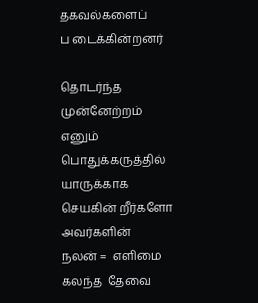தகவல்களைப்
ப டைக்கின்றனர்

தொடர்ந்த முன்னேற்றம் எனும் பொதுக்கருத்தில் யாருக்காக செயகின் றீர்களோ அவர்களின்
நலன் =  எளிமை கலந்த  தேவை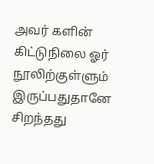அவர் களின் கிட்டுநிலை ஓர் நூலிற்குள்ளும் இருப்பதுதானே சிறந்தது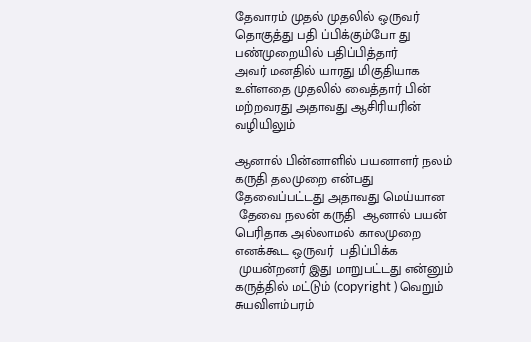தேவாரம் முதல் முதலில் ஒருவர் தொகுத்து பதி ப்பிக்கும்போ து பண்முறையில் பதிப்பித்தார்
அவர் மனதில் யாரது மிகுதியாக உள்ளதை முதலில் வைத்தார் பின் மற்றவரது அதாவது ஆசிரியரின் வழியிலும்

ஆனால் பின்னாளில் பயனாளர் நலம் கருதி தலமுறை என்பது தேவைப்பட்டது அதாவது மெய்யான
 தேவை நலன் கருதி  ஆனால் பயன் பெரிதாக அல்லாமல் காலமுறை எனக்கூட ஒருவர்  பதிப்பிக்க
 முயன்றனர் இது மாறுபட்டது என்னும் கருத்தில் மட்டும் (copyright ) வெறும் சுயவிளம்பரம்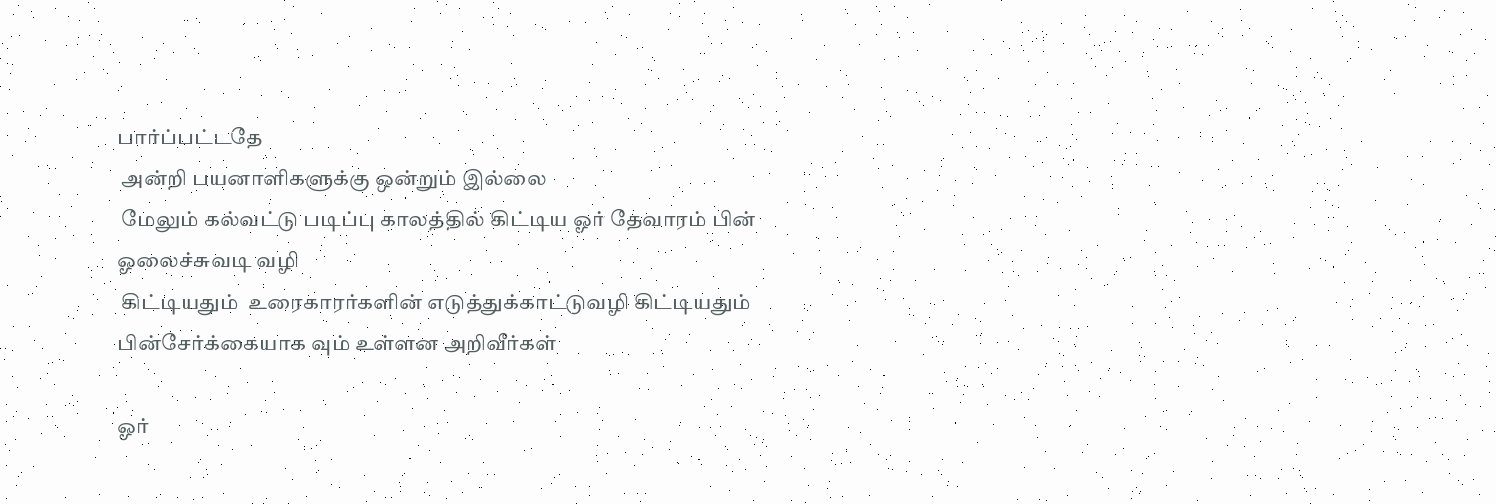பார்ப்பட்டதே
 அன்றி பயனாளிகளுக்கு ஒன்றும் இல்லை
 மேலும் கல்வட்டு படிப்பு காலத்தில் கிட்டிய ஓர் தேவாரம் பின் ஓலைச்சுவடி வழி
 கிட்டியதும்  உரைகாரர்களின் எடுத்துக்காட்டுவழி கிட்டியதும்  பின்சேர்க்கையாக வும் உள்ளன அறிவீர்கள்

ஓர்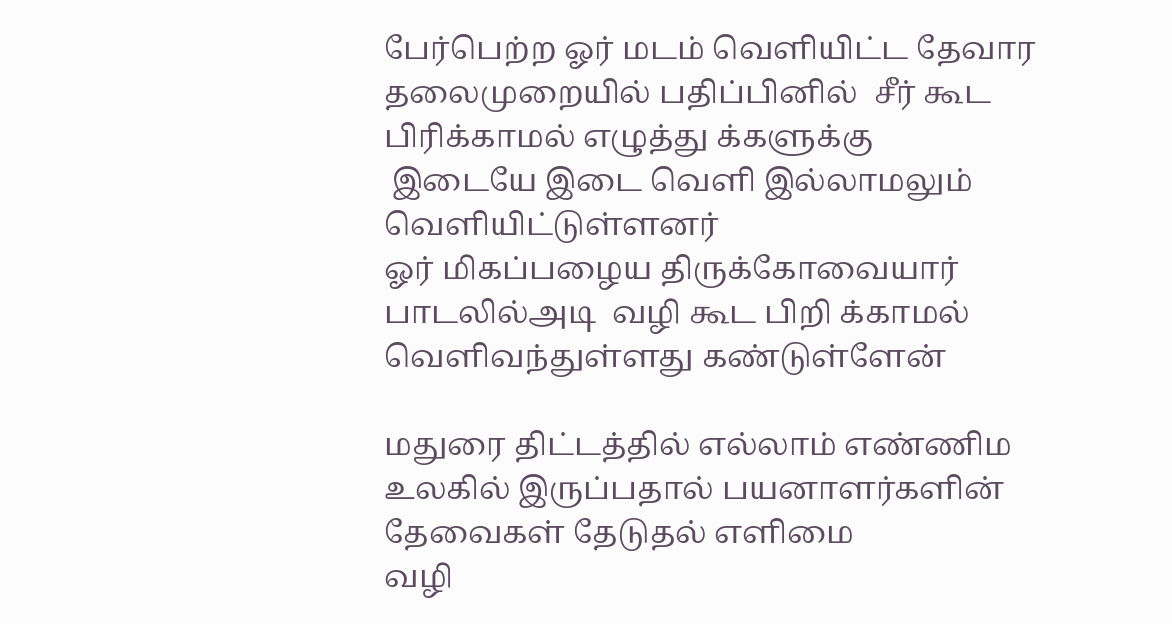பேர்பெற்ற ஓர் மடம் வெளியிட்ட தேவார தலைமுறையில் பதிப்பினில்  சீர் கூட பிரிக்காமல் எழுத்து க்களுக்கு
 இடையே இடை வெளி இல்லாமலும்  வெளியிட்டுள்ளனர்
ஓர் மிகப்பழைய திருக்கோவையார் பாடலில்அடி  வழி கூட பிறி க்காமல் வெளிவந்துள்ளது கண்டுள்ளேன்

மதுரை திட்டத்தில் எல்லாம் எண்ணிம உலகில் இருப்பதால் பயனாளர்களின் தேவைகள் தேடுதல் எளிமை
வழி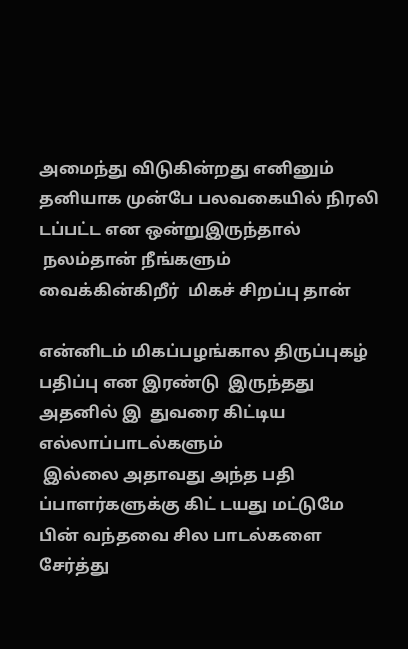அமைந்து விடுகின்றது எனினும் தனியாக முன்பே பலவகையில் நிரலி டப்பட்ட என ஒன்றுஇருந்தால்
 நலம்தான் நீங்களும்  வைக்கின்கிறீர்  மிகச் சிறப்பு தான்

என்னிடம் மிகப்பழங்கால திருப்புகழ்  பதிப்பு என இரண்டு  இருந்தது அதனில் இ  துவரை கிட்டிய எல்லாப்பாடல்களும்
 இல்லை அதாவது அந்த பதி ப்பாளர்களுக்கு கிட் டயது மட்டுமே  பின் வந்தவை சில பாடல்களை சேர்த்து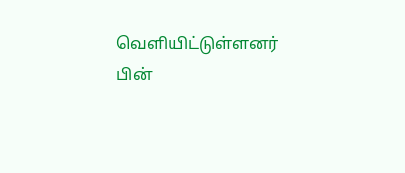வெளியிட்டுள்ளனர்
பின்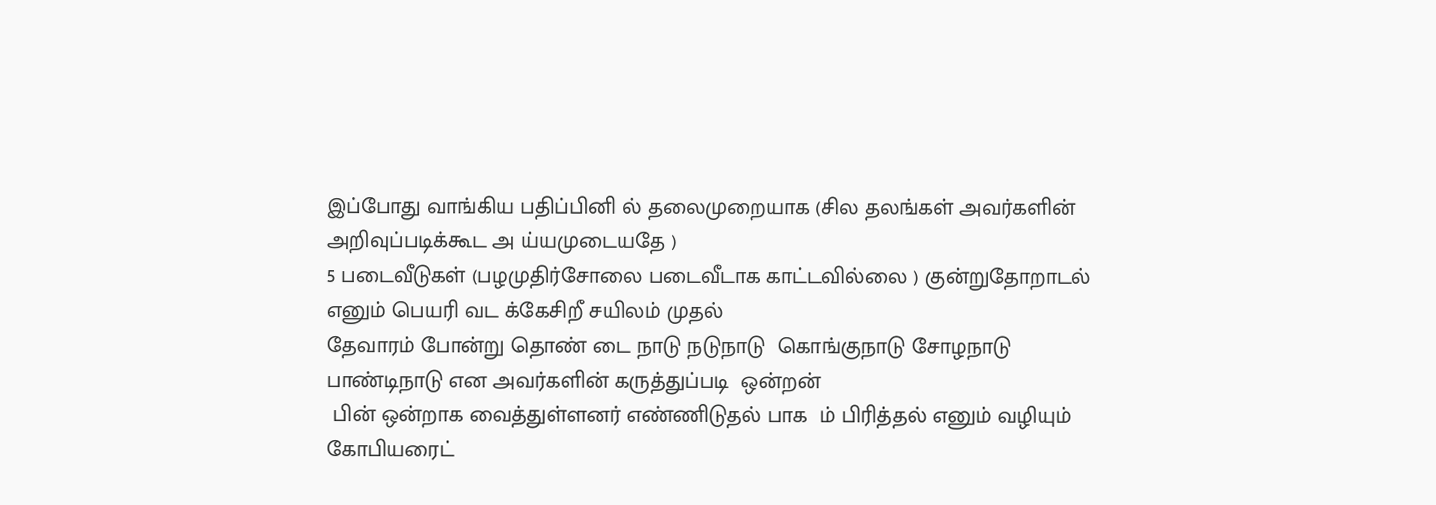இப்போது வாங்கிய பதிப்பினி ல் தலைமுறையாக (சில தலங்கள் அவர்களின் அறிவுப்படிக்கூட அ ய்யமுடையதே )
5 படைவீடுகள் (பழமுதிர்சோலை படைவீடாக காட்டவில்லை ) குன்றுதோறாடல் எனும் பெயரி வட க்கேசிறீ சயிலம் முதல்
தேவாரம் போன்று தொண் டை நாடு நடுநாடு  கொங்குநாடு சோழநாடு பாண்டிநாடு என அவர்களின் கருத்துப்படி  ஒன்றன்
 பின் ஒன்றாக வைத்துள்ளனர் எண்ணிடுதல் பாக  ம் பிரித்தல் எனும் வழியும் கோபியரைட்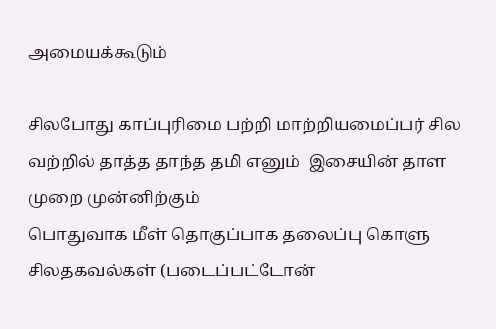அமையக்கூடும்

சிலபோது காப்புரிமை பற்றி மாற்றியமைப்பர் சில வற்றில் தாத்த தாந்த தமி எனும்  இசையின் தாள முறை முன்னிற்கும்
பொதுவாக மீள் தொகுப்பாக தலைப்பு கொளு  சிலதகவல்கள் (படைப்பட்டோன்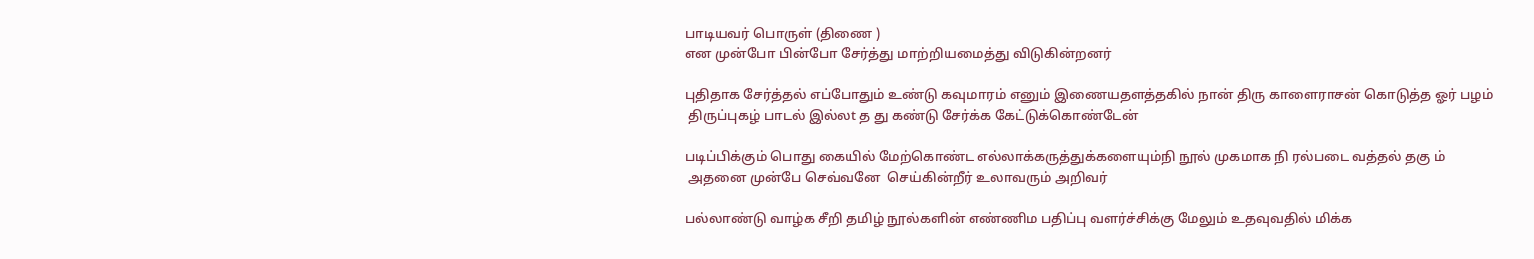பாடியவர் பொருள் (திணை )
என முன்போ பின்போ சேர்த்து மாற்றியமைத்து விடுகின்றனர்

புதிதாக சேர்த்தல் எப்போதும் உண்டு கவுமாரம் எனும் இணையதளத்தகில் நான் திரு காளைராசன் கொடுத்த ஓர் பழம்
 திருப்புகழ் பாடல் இல்லt த து கண்டு சேர்க்க கேட்டுக்கொண்டேன்

படிப்பிக்கும் பொது கையில் மேற்கொண்ட எல்லாக்கருத்துக்களையும்நி நூல் முகமாக நி ரல்படை வத்தல் தகு ம்
 அதனை முன்பே செவ்வனே  செய்கின்றீர் உலாவரும் அறிவர்

பல்லாண்டு வாழ்க சீறி தமிழ் நூல்களின் எண்ணிம பதிப்பு வளர்ச்சிக்கு மேலும் உதவுவதில் மிக்க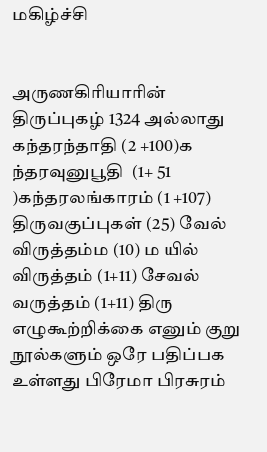மகிழ்ச்சி


அருணகிரியாரின் திருப்புகழ் 1324 அல்லாது  கந்தரந்தாதி (2 +100)க ந்தரவுனுபூதி  (1+ 51 )கந்தரலங்காரம் (1 +107)
திருவகுப்புகள் (25) வேல் விருத்தம்ம (10) ம யில் விருத்தம் (1+11) சேவல் வருத்தம் (1+11) திரு எழுகூற்றிக்கை எனும் குறு
நூல்களும் ஒரே பதிப்பக உள்ளது பிரேமா பிரசுரம்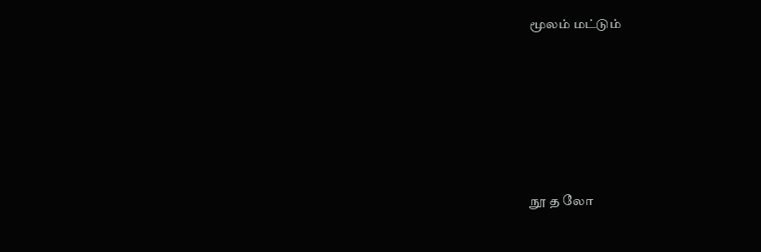மூலம் மட்டும்






நூ த லோ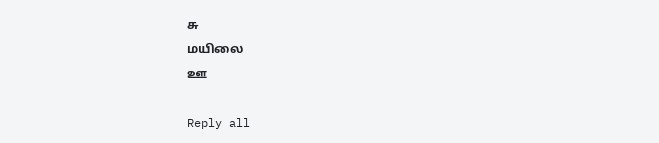சு
மயிலை
ஊ

Reply all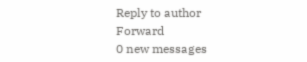Reply to author
Forward
0 new messages